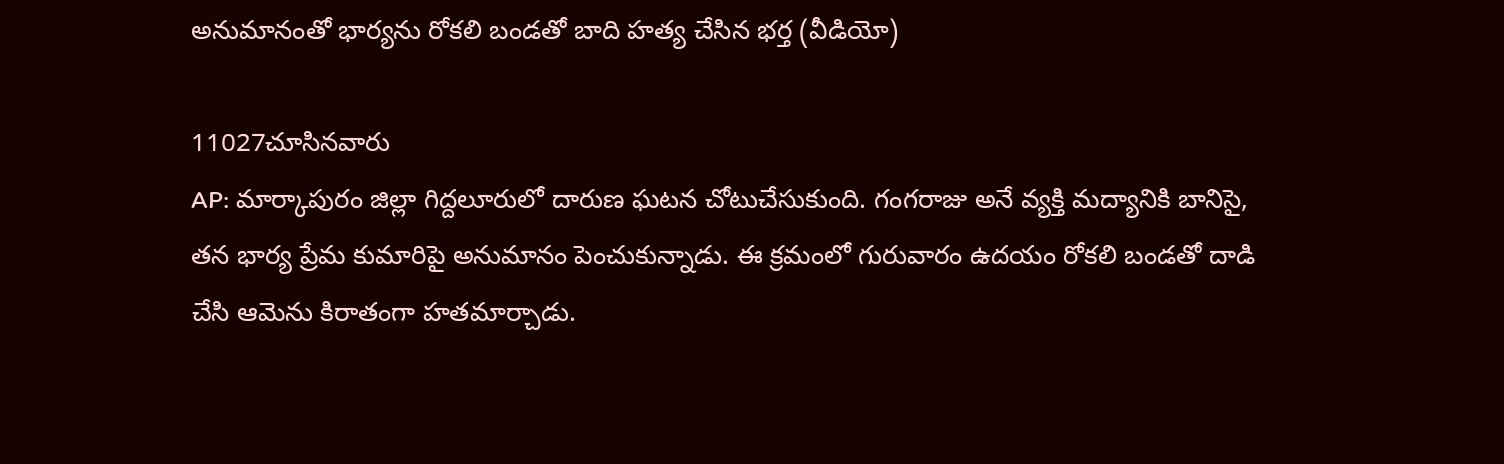అనుమానంతో భార్యను రోకలి బండతో బాది హత్య చేసిన భర్త (వీడియో)

11027చూసినవారు
AP: మార్కాపురం జిల్లా గిద్దలూరులో దారుణ ఘటన చోటుచేసుకుంది. గంగరాజు అనే వ్యక్తి మద్యానికి బానిసై, తన భార్య ప్రేమ కుమారిపై అనుమానం పెంచుకున్నాడు. ఈ క్రమంలో గురువారం ఉదయం రోకలి బండతో దాడి చేసి ఆమెను కిరాతంగా హతమార్చాడు.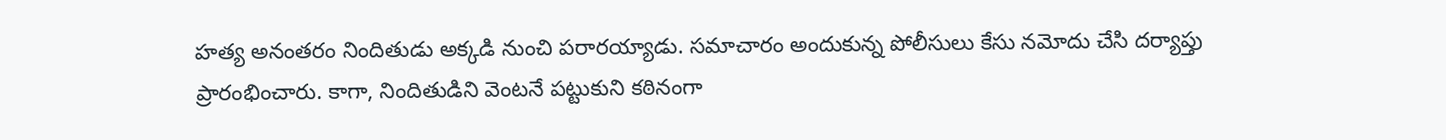హత్య అనంతరం నిందితుడు అక్కడి నుంచి పరారయ్యాడు. సమాచారం అందుకున్న పోలీసులు కేసు నమోదు చేసి దర్యాప్తు ప్రారంభించారు. కాగా, నిందితుడిని వెంటనే పట్టుకుని కఠినంగా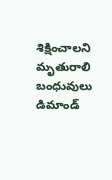శిక్షించాలని మృతురాలి బంధువులు డిమాండ్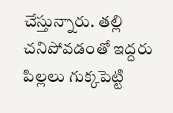చేస్తున్నారు. తల్లి చనిపోవడంతో ఇద్దరు పిల్లలు గుక్కపెట్టి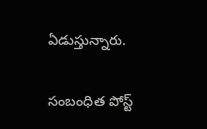ఏడుస్తున్నారు.

సంబంధిత పోస్ట్